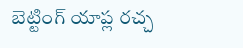బెట్టింగ్ యాప్ల రచ్చ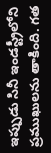ఇప్పుడు సినీ ఇండస్ట్రీలోని ప్రముఖులను తాకింది. గత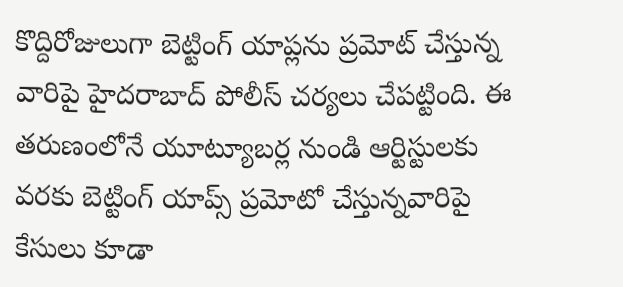కొద్దిరోజులుగా బెట్టింగ్ యాప్లను ప్రమోట్ చేస్తున్న వారిపై హైదరాబాద్ పోలీస్ చర్యలు చేపట్టింది. ఈ తరుణంలోనే యూట్యూబర్ల నుండి ఆర్టిస్టులకు వరకు బెట్టింగ్ యాప్స్ ప్రమోటో చేస్తున్నవారిపై కేసులు కూడా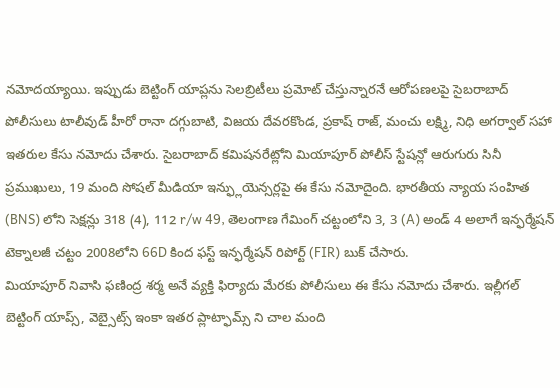నమోదయ్యాయి. ఇప్పుడు బెట్టింగ్ యాప్లను సెలబ్రిటీలు ప్రమోట్ చేస్తున్నారనే ఆరోపణలపై సైబరాబాద్ పోలీసులు టాలీవుడ్ హీరో రానా దగ్గుబాటి, విజయ దేవరకొండ, ప్రకాష్ రాజ్, మంచు లక్ష్మి, నిధి అగర్వాల్ సహా ఇతరుల కేసు నమోదు చేశారు. సైబరాబాద్ కమిషనరేట్లోని మియాపూర్ పోలీస్ స్టేషన్లో ఆరుగురు సినీ ప్రముఖులు, 19 మంది సోషల్ మీడియా ఇన్ఫ్లుయెన్సర్లపై ఈ కేసు నమోదైంది. భారతీయ న్యాయ సంహిత (BNS) లోని సెక్షన్లు 318 (4), 112 r/w 49, తెలంగాణ గేమింగ్ చట్టంలోని 3, 3 (A) అండ్ 4 అలాగే ఇన్ఫర్మేషన్ టెక్నాలజీ చట్టం 2008లోని 66D కింద ఫస్ట్ ఇన్ఫర్మేషన్ రిపోర్ట్ (FIR) బుక్ చేసారు.
మియాపూర్ నివాసి ఫణింద్ర శర్మ అనే వ్యక్తి ఫిర్యాదు మేరకు పోలీసులు ఈ కేసు నమోదు చేశారు. ఇల్లీగల్ బెట్టింగ్ యాప్స్, వెబ్సైట్స్ ఇంకా ఇతర ప్లాట్ఫామ్స్ ని చాల మంది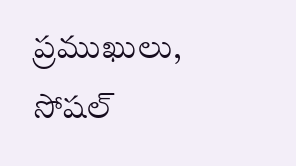ప్రముఖులు, సోషల్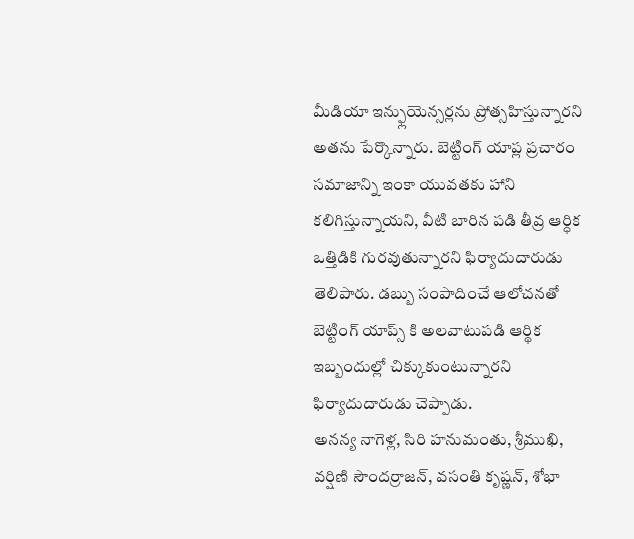మీడియా ఇన్ఫ్లుయెన్సర్లను ప్రోత్సహిస్తున్నారని అతను పేర్కొన్నారు. బెట్టింగ్ యాప్ల ప్రచారం సమాజాన్ని ఇంకా యువతకు హాని కలిగిస్తున్నాయని, వీటి బారిన పడి తీవ్ర ఆర్ధిక ఒత్తిడికి గురవుతున్నారని ఫిర్యాదుదారుడు తెలిపారు. డబ్బు సంపాదించే ఆలోచనతో బెట్టింగ్ యాప్స్ కి అలవాటుపడి ఆర్థిక ఇబ్బందుల్లో చిక్కుకుంటున్నారని ఫిర్యాదుదారుడు చెప్పాడు.
అనన్య నాగెళ్ల, సిరి హనుమంతు, శ్రీముఖి, వర్షిణి సౌందర్రాజన్, వసంతి కృష్ణన్, శోభా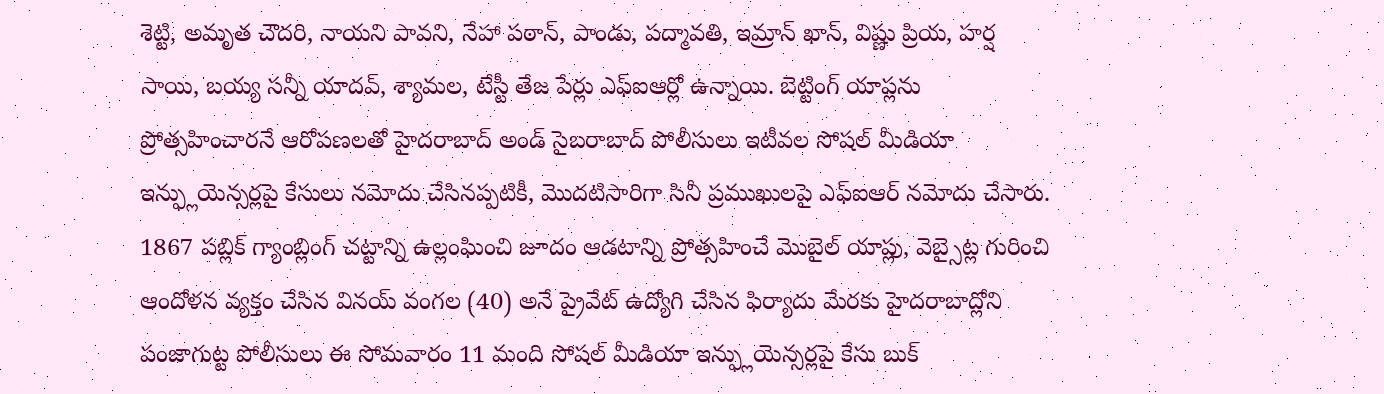శెట్టి, అమృత చౌదరి, నాయని పావని, నేహా పఠాన్, పాండు, పద్మావతి, ఇమ్రాన్ ఖాన్, విష్ణు ప్రియ, హర్ష సాయి, బయ్య సన్నీ యాదవ్, శ్యామల, టేస్టీ తేజ పేర్లు ఎఫ్ఐఆర్లో ఉన్నాయి. బెట్టింగ్ యాప్లను ప్రోత్సహించారనే ఆరోపణలతో హైదరాబాద్ అండ్ సైబరాబాద్ పోలీసులు ఇటీవల సోషల్ మీడియా ఇన్ఫ్లుయెన్సర్లపై కేసులు నమోదు చేసినప్పటికీ, మొదటిసారిగా సినీ ప్రముఖులపై ఎఫ్ఐఆర్ నమోదు చేసారు.
1867 పబ్లిక్ గ్యాంబ్లింగ్ చట్టాన్ని ఉల్లంఘించి జూదం ఆడటాన్ని ప్రోత్సహించే మొబైల్ యాప్లు, వెబ్సైట్ల గురించి ఆందోళన వ్యక్తం చేసిన వినయ్ వంగల (40) అనే ప్రైవేట్ ఉద్యోగి చేసిన ఫిర్యాదు మేరకు హైదరాబాద్లోని పంజాగుట్ట పోలీసులు ఈ సోమవారం 11 మంది సోషల్ మీడియా ఇన్ఫ్లుయెన్సర్లపై కేసు బుక్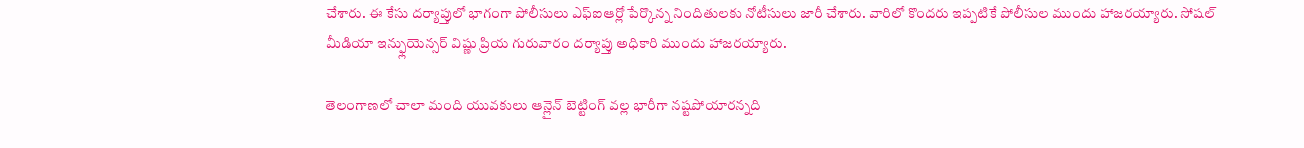చేశారు. ఈ కేసు దర్యాప్తులో భాగంగా పోలీసులు ఎఫ్ఐఆర్లో పేర్కొన్న నిందితులకు నోటీసులు జారీ చేశారు. వారిలో కొందరు ఇప్పటికే పోలీసుల ముందు హాజరయ్యారు. సోషల్ మీడియా ఇన్ఫ్లుయెన్సర్ విష్ణు ప్రియ గురువారం దర్యాప్తు అధికారి ముందు హాజరయ్యారు.

తెలంగాణలో చాలా మంది యువకులు ఆన్లైన్ బెట్టింగ్ వల్ల భారీగా నష్టపోయారన్నది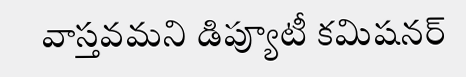వాస్తవమని డిప్యూటీ కమిషనర్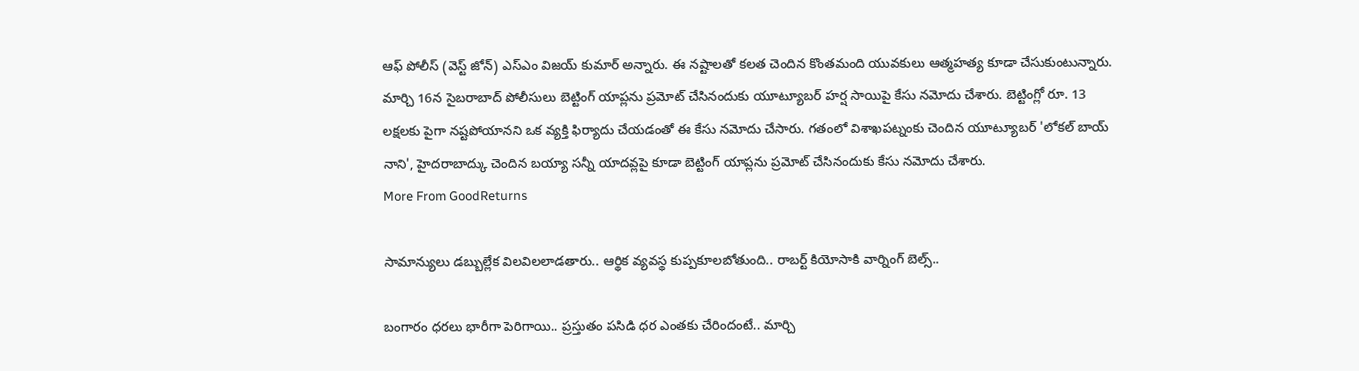ఆఫ్ పోలీస్ (వెస్ట్ జోన్) ఎస్ఎం విజయ్ కుమార్ అన్నారు. ఈ నష్టాలతో కలత చెందిన కొంతమంది యువకులు ఆత్మహత్య కూడా చేసుకుంటున్నారు. మార్చి 16న సైబరాబాద్ పోలీసులు బెట్టింగ్ యాప్లను ప్రమోట్ చేసినందుకు యూట్యూబర్ హర్ష సాయిపై కేసు నమోదు చేశారు. బెట్టింగ్లో రూ. 13 లక్షలకు పైగా నష్టపోయానని ఒక వ్యక్తి ఫిర్యాదు చేయడంతో ఈ కేసు నమోదు చేసారు. గతంలో విశాఖపట్నంకు చెందిన యూట్యూబర్ 'లోకల్ బాయ్ నాని', హైదరాబాద్కు చెందిన బయ్యా సన్నీ యాదవ్లపై కూడా బెట్టింగ్ యాప్లను ప్రమోట్ చేసినందుకు కేసు నమోదు చేశారు.
More From GoodReturns

సామాన్యులు డబ్బుల్లేక విలవిలలాడతారు.. ఆర్థిక వ్యవస్థ కుప్పకూలబోతుంది.. రాబర్ట్ కియోసాకి వార్నింగ్ బెల్స్..

బంగారం ధరలు భారీగా పెరిగాయి.. ప్రస్తుతం పసిడి ధర ఎంతకు చేరిందంటే.. మార్చి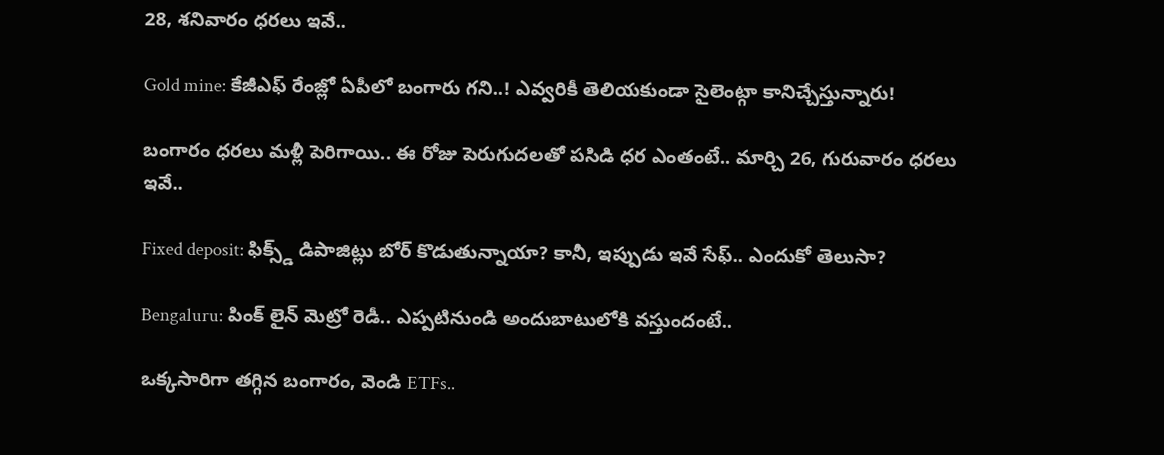28, శనివారం ధరలు ఇవే..

Gold mine: కేజీఎఫ్ రేంజ్లో ఏపీలో బంగారు గని..! ఎవ్వరికీ తెలియకుండా సైలెంట్గా కానిచ్చేస్తున్నారు!

బంగారం ధరలు మళ్లీ పెరిగాయి.. ఈ రోజు పెరుగుదలతో పసిడి ధర ఎంతంటే.. మార్చి 26, గురువారం ధరలు ఇవే..

Fixed deposit: ఫిక్స్డ్ డిపాజిట్లు బోర్ కొడుతున్నాయా? కానీ, ఇప్పుడు ఇవే సేఫ్.. ఎందుకో తెలుసా?

Bengaluru: పింక్ లైన్ మెట్రో రెడీ.. ఎప్పటినుండి అందుబాటులోకి వస్తుందంటే..

ఒక్కసారిగా తగ్గిన బంగారం, వెండి ETFs..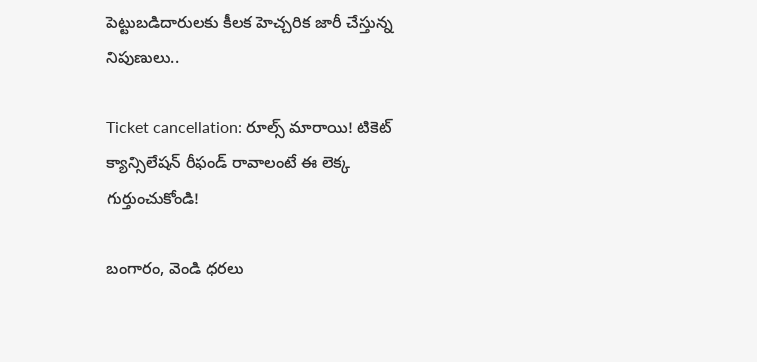పెట్టుబడిదారులకు కీలక హెచ్చరిక జారీ చేస్తున్న నిపుణులు..

Ticket cancellation: రూల్స్ మారాయి! టికెట్ క్యాన్సిలేషన్ రీఫండ్ రావాలంటే ఈ లెక్క గుర్తుంచుకోండి!

బంగారం, వెండి ధరలు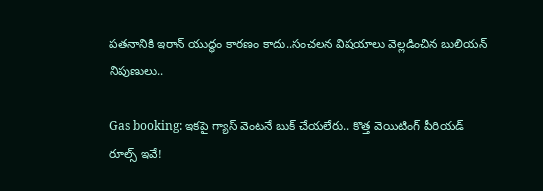పతనానికి ఇరాన్ యుద్ధం కారణం కాదు..సంచలన విషయాలు వెల్లడించిన బులియన్ నిపుణులు..

Gas booking: ఇకపై గ్యాస్ వెంటనే బుక్ చేయలేరు.. కొత్త వెయిటింగ్ పీరియడ్ రూల్స్ ఇవే!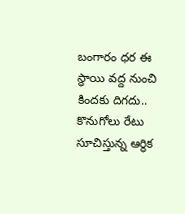బంగారం ధర ఈ స్థాయి వద్ద నుంచి కిందకు దిగదు.. కొనుగోలు రేటు సూచిస్తున్న ఆర్థిక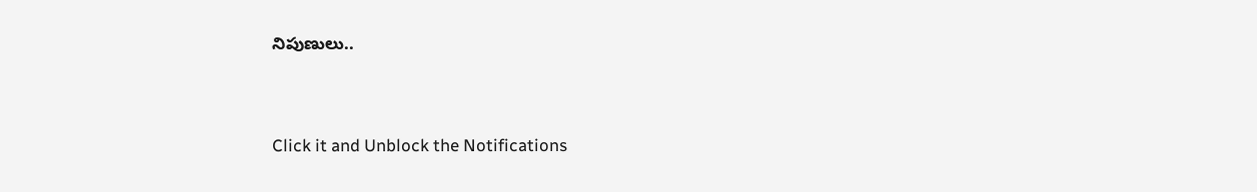నిపుణులు..



Click it and Unblock the Notifications